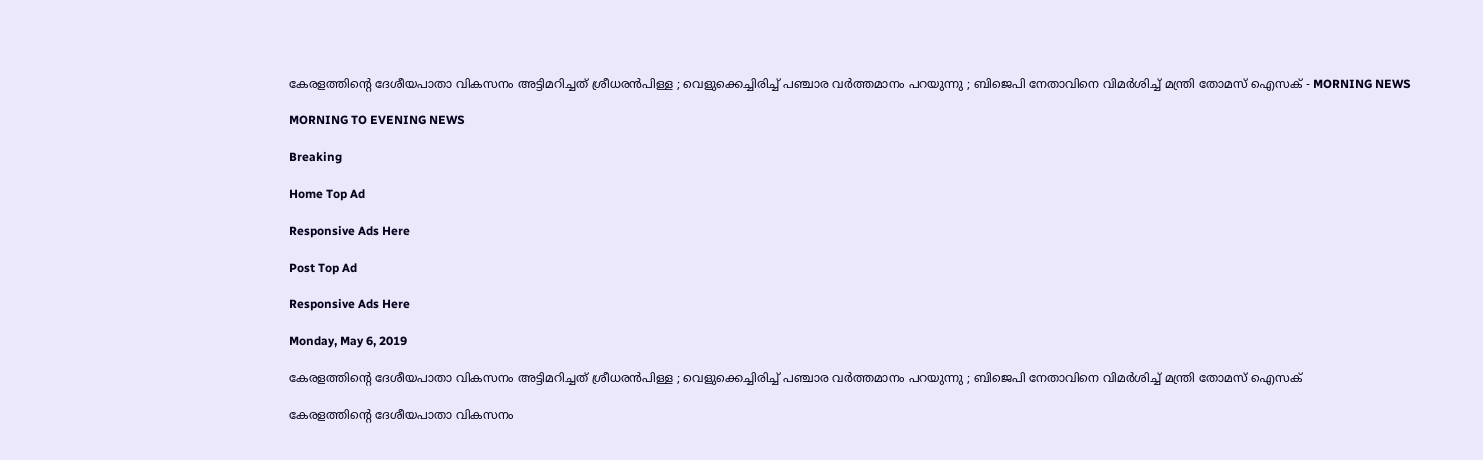കേരളത്തിന്റെ ദേശീയപാതാ വികസനം അട്ടിമറിച്ചത് ശ്രീധരന്‍പിള്ള ; വെളുക്കെച്ചിരിച്ച് പഞ്ചാര വര്‍ത്തമാനം പറയുന്നു ; ബിജെപി നേതാവിനെ വിമര്‍ശിച്ച് മന്ത്രി തോമസ് ഐസക് - MORNING NEWS

MORNING TO EVENING NEWS

Breaking

Home Top Ad

Responsive Ads Here

Post Top Ad

Responsive Ads Here

Monday, May 6, 2019

കേരളത്തിന്റെ ദേശീയപാതാ വികസനം അട്ടിമറിച്ചത് ശ്രീധരന്‍പിള്ള ; വെളുക്കെച്ചിരിച്ച് പഞ്ചാര വര്‍ത്തമാനം പറയുന്നു ; ബിജെപി നേതാവിനെ വിമര്‍ശിച്ച് മന്ത്രി തോമസ് ഐസക്

കേരളത്തിന്റെ ദേശീയപാതാ വികസനം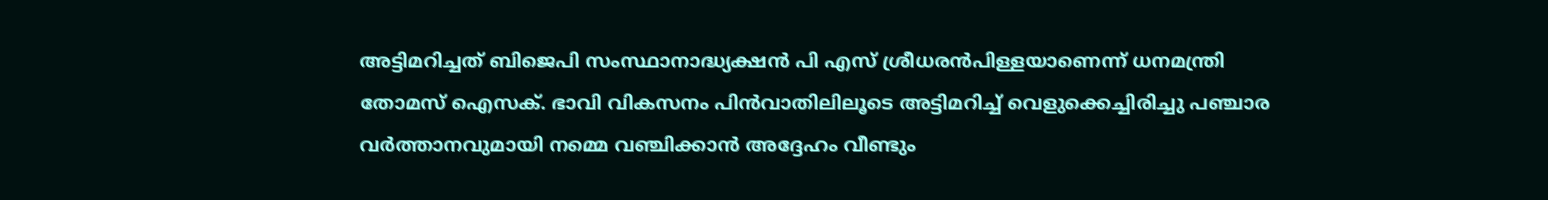അട്ടിമറിച്ചത് ബിജെപി സംസ്ഥാനാദ്ധ്യക്ഷന്‍ പി എസ് ശ്രീധരന്‍പിള്ളയാണെന്ന് ധനമന്ത്രി തോമസ് ഐസക്. ഭാവി വികസനം പിന്‍വാതിലിലൂടെ അട്ടിമറിച്ച് വെളുക്കെച്ചിരിച്ചു പഞ്ചാര വര്‍ത്താനവുമായി നമ്മെ വഞ്ചിക്കാന്‍ അദ്ദേഹം വീണ്ടും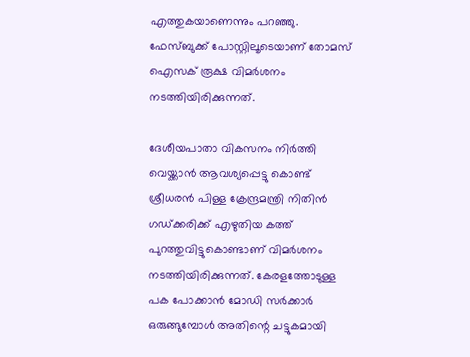എത്തുകയാണെന്നും പറഞ്ഞു. ഫേസ്ബുക്ക് പോസ്റ്റിലൂടെയാണ് തോമസ് ഐസക് രൂക്ഷ വിമര്‍ശനം നടത്തിയിരിക്കുന്നത്.

ദേശീയപാതാ വികസനം നിര്‍ത്തി വെയ്ക്കാന്‍ ആവശ്യപ്പെട്ടു കൊണ്ട് ശ്രീധരന്‍ പിള്ള ക്രേന്ദ്രമന്ത്രി നിതിന്‍ ഗഡ്ക്കരിക്ക് എഴുതിയ കത്ത് പുറത്തുവിട്ടുകൊണ്ടാണ് വിമര്‍ശനം നടത്തിയിരിക്കുന്നത്. കേരളത്തോടുള്ള പക പോക്കാന്‍ മോഡി സര്‍ക്കാര്‍ ഒരുങ്ങുമ്പോള്‍ അതിന്റെ ചട്ടുകമായി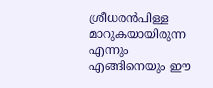ശ്രീധരന്‍പിള്ള മാറുകയായിരുന്ന എന്നും എങ്ങിനെയും ഈ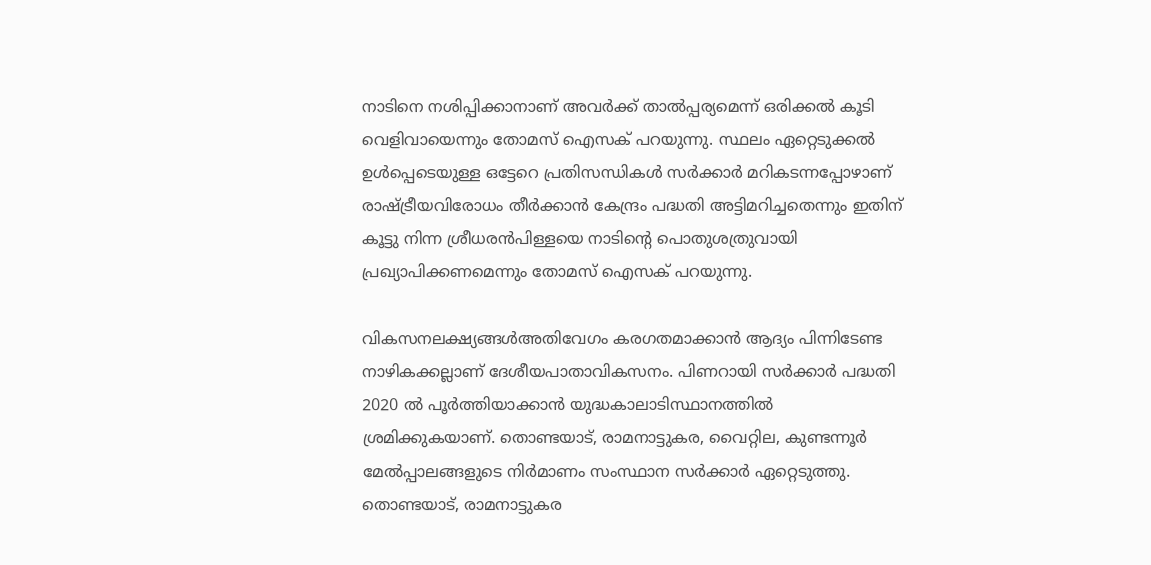നാടിനെ നശിപ്പിക്കാനാണ് അവര്‍ക്ക് താല്‍പ്പര്യമെന്ന് ഒരിക്കല്‍ കൂടി വെളിവായെന്നും തോമസ് ഐസക് പറയുന്നു. സ്ഥലം ഏറ്റെടുക്കല്‍ ഉള്‍പ്പെടെയുള്ള ഒട്ടേറെ പ്രതിസന്ധികള്‍ സര്‍ക്കാര്‍ മറികടന്നപ്പോഴാണ് രാഷ്ട്രീയവിരോധം തീര്‍ക്കാന്‍ കേന്ദ്രം പദ്ധതി അട്ടിമറിച്ചതെന്നും ഇതിന് കൂട്ടു നിന്ന ശ്രീധരന്‍പിള്ളയെ നാടിന്റെ പൊതുശത്രുവായി പ്രഖ്യാപിക്കണമെന്നും തോമസ് ഐസക് പറയുന്നു.

വികസനലക്ഷ്യങ്ങള്‍അതിവേഗം കരഗതമാക്കാന്‍ ആദ്യം പിന്നിടേണ്ട നാഴികക്കല്ലാണ് ദേശീയപാതാവികസനം. പിണറായി സര്‍ക്കാര്‍ പദ്ധതി 2020 ല്‍ പൂര്‍ത്തിയാക്കാന്‍ യുദ്ധകാലാടിസ്ഥാനത്തില്‍ ശ്രമിക്കുകയാണ്. തൊണ്ടയാട്, രാമനാട്ടുകര, വൈറ്റില, കുണ്ടന്നൂര്‍ മേല്‍പ്പാലങ്ങളുടെ നിര്‍മാണം സംസ്ഥാന സര്‍ക്കാര്‍ ഏറ്റെടുത്തു. തൊണ്ടയാട്, രാമനാട്ടുകര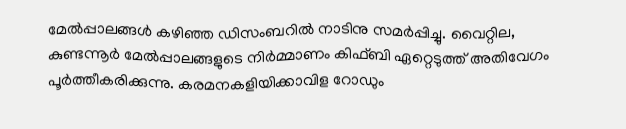മേല്‍പ്പാലങ്ങള്‍ കഴിഞ്ഞ ഡിസംബറില്‍ നാടിനു സമര്‍പ്പിച്ചു. വൈറ്റില, കുണ്ടന്നൂര്‍ മേല്‍പ്പാലങ്ങളുടെ നിര്‍മ്മാണം കിഫ്ബി ഏറ്റെടുത്ത് അതിവേഗം പൂര്‍ത്തീകരിക്കുന്നു. കരമനകളിയിക്കാവിള റോഡും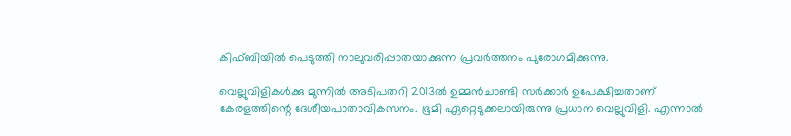കിഫ്ബിയില്‍ പെടുത്തി നാലുവരിപ്പാതയാക്കുന്ന പ്രവര്‍ത്തനം പുരോഗമിക്കുന്നു.

വെല്ലുവിളികള്‍ക്കു മുന്നില്‍ അടിപതറി 2013ല്‍ ഉമ്മന്‍ചാണ്ടി സര്‍ക്കാര്‍ ഉപേക്ഷിച്ചതാണ് കേരളത്തിന്റെ ദേശീയപാതാവികസനം. ഭൂമി ഏറ്റെടുക്കലായിരുന്നു പ്രധാന വെല്ലുവിളി. എന്നാല്‍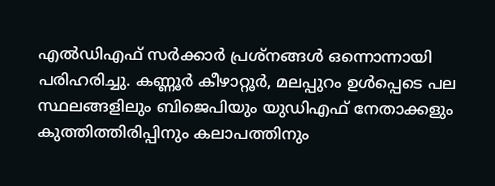എല്‍ഡിഎഫ് സര്‍ക്കാര്‍ പ്രശ്‌നങ്ങള്‍ ഒന്നൊന്നായി പരിഹരിച്ചു. കണ്ണൂര്‍ കീഴാറ്റൂര്‍, മലപ്പുറം ഉള്‍പ്പെടെ പല സ്ഥലങ്ങളിലും ബിജെപിയും യുഡിഎഫ് നേതാക്കളും കുത്തിത്തിരിപ്പിനും കലാപത്തിനും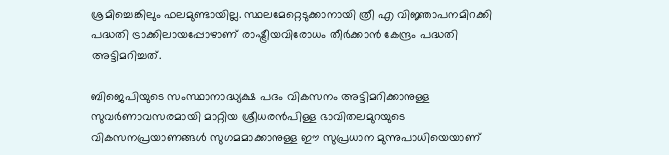ശ്രമിച്ചെങ്കിലും ഫലമുണ്ടായില്ല. സ്ഥലമേറ്റെടുക്കാനായി ത്രീ എ വിജ്ഞാപനമിറക്കി പദ്ധതി ട്രാക്കിലായപ്പോഴാണ് രാഷ്ട്രീയവിരോധം തീര്‍ക്കാന്‍ കേന്ദ്രം പദ്ധതി അട്ടിമറിച്ചത്.

ബിജെപിയുടെ സംസ്ഥാനാദ്ധ്യക്ഷ പദം വികസനം അട്ടിമറിക്കാനുള്ള സുവര്‍ണാവസരമായി മാറ്റിയ ശ്രീധരന്‍പിള്ള ഭാവിതലമുറയുടെ വികസനപ്രയാണങ്ങള്‍ സുഗമമാക്കാനുള്ള ഈ സുപ്രധാന മുന്നുപാധിയെയാണ്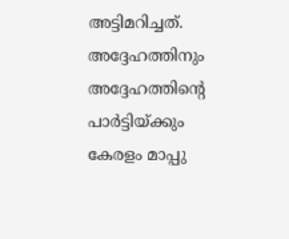അട്ടിമറിച്ചത്. അദ്ദേഹത്തിനും അദ്ദേഹത്തിന്റെ പാര്‍ട്ടിയ്ക്കും കേരളം മാപ്പു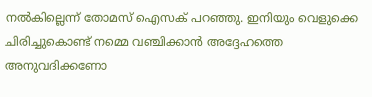നല്‍കില്ലെന്ന് തോമസ് ഐസക് പറഞ്ഞു. ഇനിയും വെളുക്കെ ചിരിച്ചുകൊണ്ട് നമ്മെ വഞ്ചിക്കാന്‍ അദ്ദേഹത്തെ അനുവദിക്കണോ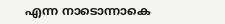എന്ന നാടൊന്നാകെ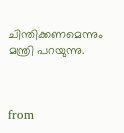ചിന്തിക്കണമെന്നും മന്ത്രി പറയുന്നു.



from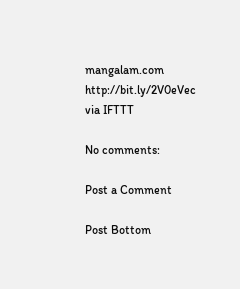mangalam.com http://bit.ly/2V0eVec
via IFTTT

No comments:

Post a Comment

Post Bottom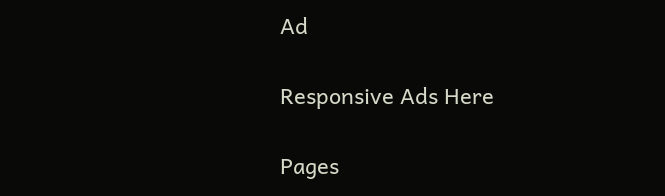Ad

Responsive Ads Here

Pages